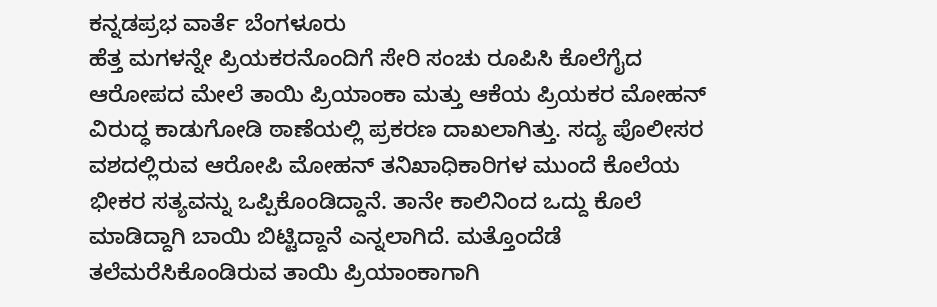ಕನ್ನಡಪ್ರಭ ವಾರ್ತೆ ಬೆಂಗಳೂರು
ಹೆತ್ತ ಮಗಳನ್ನೇ ಪ್ರಿಯಕರನೊಂದಿಗೆ ಸೇರಿ ಸಂಚು ರೂಪಿಸಿ ಕೊಲೆಗೈದ ಆರೋಪದ ಮೇಲೆ ತಾಯಿ ಪ್ರಿಯಾಂಕಾ ಮತ್ತು ಆಕೆಯ ಪ್ರಿಯಕರ ಮೋಹನ್ ವಿರುದ್ಧ ಕಾಡುಗೋಡಿ ಠಾಣೆಯಲ್ಲಿ ಪ್ರಕರಣ ದಾಖಲಾಗಿತ್ತು. ಸದ್ಯ ಪೊಲೀಸರ ವಶದಲ್ಲಿರುವ ಆರೋಪಿ ಮೋಹನ್ ತನಿಖಾಧಿಕಾರಿಗಳ ಮುಂದೆ ಕೊಲೆಯ ಭೀಕರ ಸತ್ಯವನ್ನು ಒಪ್ಪಿಕೊಂಡಿದ್ದಾನೆ. ತಾನೇ ಕಾಲಿನಿಂದ ಒದ್ದು ಕೊಲೆ ಮಾಡಿದ್ದಾಗಿ ಬಾಯಿ ಬಿಟ್ಟಿದ್ದಾನೆ ಎನ್ನಲಾಗಿದೆ. ಮತ್ತೊಂದೆಡೆ ತಲೆಮರೆಸಿಕೊಂಡಿರುವ ತಾಯಿ ಪ್ರಿಯಾಂಕಾಗಾಗಿ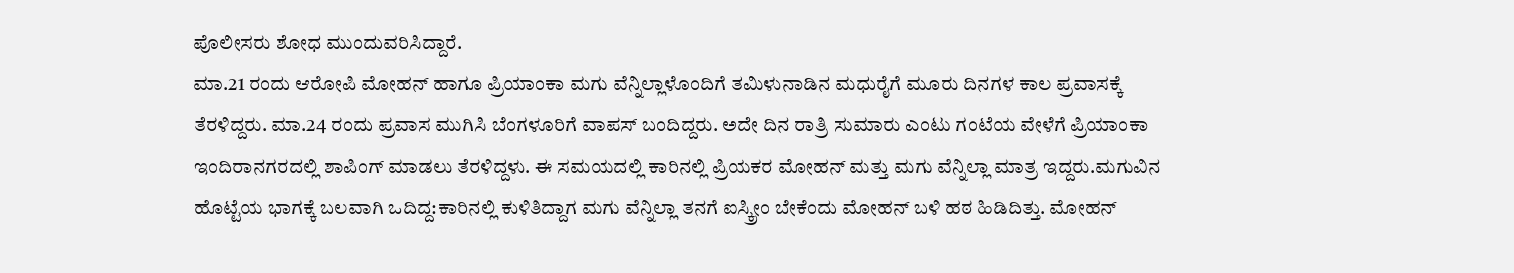ಪೊಲೀಸರು ಶೋಧ ಮುಂದುವರಿಸಿದ್ದಾರೆ.
ಮಾ.21 ರಂದು ಆರೋಪಿ ಮೋಹನ್ ಹಾಗೂ ಪ್ರಿಯಾಂಕಾ ಮಗು ವೆನ್ನಿಲ್ಲಾಳೊಂದಿಗೆ ತಮಿಳುನಾಡಿನ ಮಧುರೈಗೆ ಮೂರು ದಿನಗಳ ಕಾಲ ಪ್ರವಾಸಕ್ಕೆ ತೆರಳಿದ್ದರು. ಮಾ.24 ರಂದು ಪ್ರವಾಸ ಮುಗಿಸಿ ಬೆಂಗಳೂರಿಗೆ ವಾಪಸ್ ಬಂದಿದ್ದರು. ಅದೇ ದಿನ ರಾತ್ರಿ ಸುಮಾರು ಎಂಟು ಗಂಟೆಯ ವೇಳೆಗೆ ಪ್ರಿಯಾಂಕಾ ಇಂದಿರಾನಗರದಲ್ಲಿ ಶಾಪಿಂಗ್ ಮಾಡಲು ತೆರಳಿದ್ದಳು. ಈ ಸಮಯದಲ್ಲಿ ಕಾರಿನಲ್ಲಿ ಪ್ರಿಯಕರ ಮೋಹನ್ ಮತ್ತು ಮಗು ವೆನ್ನಿಲ್ಲಾ ಮಾತ್ರ ಇದ್ದರು.ಮಗುವಿನ ಹೊಟ್ಟೆಯ ಭಾಗಕ್ಕೆ ಬಲವಾಗಿ ಒದಿದ್ದ:ಕಾರಿನಲ್ಲಿ ಕುಳಿತಿದ್ದಾಗ ಮಗು ವೆನ್ನಿಲ್ಲಾ ತನಗೆ ಐಸ್ಕ್ರೀಂ ಬೇಕೆಂದು ಮೋಹನ್ ಬಳಿ ಹಠ ಹಿಡಿದಿತ್ತು. ಮೋಹನ್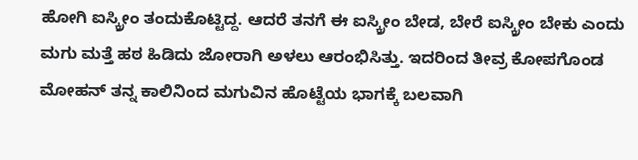ಹೋಗಿ ಐಸ್ಕ್ರೀಂ ತಂದುಕೊಟ್ಟಿದ್ದ. ಆದರೆ ತನಗೆ ಈ ಐಸ್ಕ್ರೀಂ ಬೇಡ, ಬೇರೆ ಐಸ್ಕ್ರೀಂ ಬೇಕು ಎಂದು ಮಗು ಮತ್ತೆ ಹಠ ಹಿಡಿದು ಜೋರಾಗಿ ಅಳಲು ಆರಂಭಿಸಿತ್ತು. ಇದರಿಂದ ತೀವ್ರ ಕೋಪಗೊಂಡ ಮೋಹನ್ ತನ್ನ ಕಾಲಿನಿಂದ ಮಗುವಿನ ಹೊಟ್ಟೆಯ ಭಾಗಕ್ಕೆ ಬಲವಾಗಿ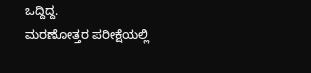ಒದ್ದಿದ್ದ.
ಮರಣೋತ್ತರ ಪರೀಕ್ಷೆಯಲ್ಲಿ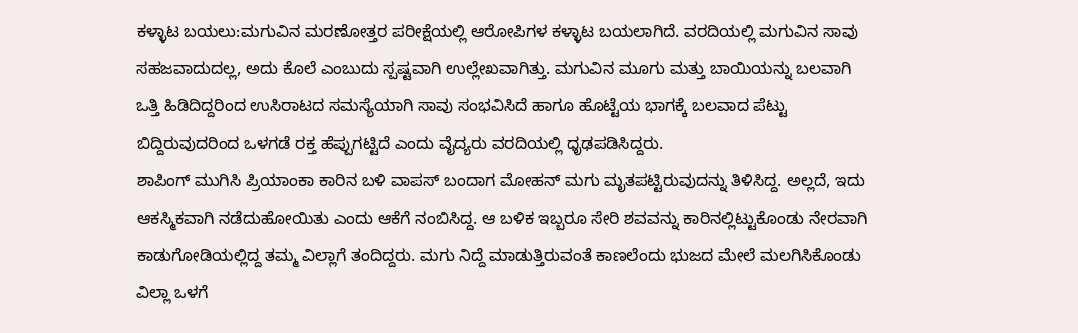ಕಳ್ಳಾಟ ಬಯಲು:ಮಗುವಿನ ಮರಣೋತ್ತರ ಪರೀಕ್ಷೆಯಲ್ಲಿ ಆರೋಪಿಗಳ ಕಳ್ಳಾಟ ಬಯಲಾಗಿದೆ. ವರದಿಯಲ್ಲಿ ಮಗುವಿನ ಸಾವು ಸಹಜವಾದುದಲ್ಲ, ಅದು ಕೊಲೆ ಎಂಬುದು ಸ್ಪಷ್ಟವಾಗಿ ಉಲ್ಲೇಖವಾಗಿತ್ತು. ಮಗುವಿನ ಮೂಗು ಮತ್ತು ಬಾಯಿಯನ್ನು ಬಲವಾಗಿ ಒತ್ತಿ ಹಿಡಿದಿದ್ದರಿಂದ ಉಸಿರಾಟದ ಸಮಸ್ಯೆಯಾಗಿ ಸಾವು ಸಂಭವಿಸಿದೆ ಹಾಗೂ ಹೊಟ್ಟೆಯ ಭಾಗಕ್ಕೆ ಬಲವಾದ ಪೆಟ್ಟು ಬಿದ್ದಿರುವುದರಿಂದ ಒಳಗಡೆ ರಕ್ತ ಹೆಪ್ಪುಗಟ್ಟಿದೆ ಎಂದು ವೈದ್ಯರು ವರದಿಯಲ್ಲಿ ಧೃಢಪಡಿಸಿದ್ದರು.
ಶಾಪಿಂಗ್ ಮುಗಿಸಿ ಪ್ರಿಯಾಂಕಾ ಕಾರಿನ ಬಳಿ ವಾಪಸ್ ಬಂದಾಗ ಮೋಹನ್ ಮಗು ಮೃತಪಟ್ಟಿರುವುದನ್ನು ತಿಳಿಸಿದ್ದ. ಅಲ್ಲದೆ, ಇದು ಆಕಸ್ಮಿಕವಾಗಿ ನಡೆದುಹೋಯಿತು ಎಂದು ಆಕೆಗೆ ನಂಬಿಸಿದ್ದ. ಆ ಬಳಿಕ ಇಬ್ಬರೂ ಸೇರಿ ಶವವನ್ನು ಕಾರಿನಲ್ಲಿಟ್ಟುಕೊಂಡು ನೇರವಾಗಿ ಕಾಡುಗೋಡಿಯಲ್ಲಿದ್ದ ತಮ್ಮ ವಿಲ್ಲಾಗೆ ತಂದಿದ್ದರು. ಮಗು ನಿದ್ದೆ ಮಾಡುತ್ತಿರುವಂತೆ ಕಾಣಲೆಂದು ಭುಜದ ಮೇಲೆ ಮಲಗಿಸಿಕೊಂಡು ವಿಲ್ಲಾ ಒಳಗೆ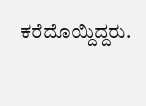ಕರೆದೊಯ್ದಿದ್ದರು.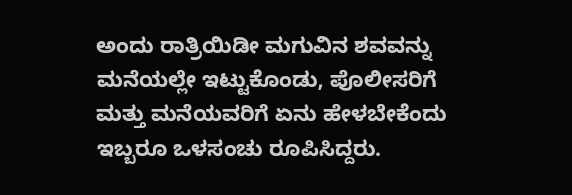ಅಂದು ರಾತ್ರಿಯಿಡೀ ಮಗುವಿನ ಶವವನ್ನು ಮನೆಯಲ್ಲೇ ಇಟ್ಟುಕೊಂಡು, ಪೊಲೀಸರಿಗೆ ಮತ್ತು ಮನೆಯವರಿಗೆ ಏನು ಹೇಳಬೇಕೆಂದು ಇಬ್ಬರೂ ಒಳಸಂಚು ರೂಪಿಸಿದ್ದರು.